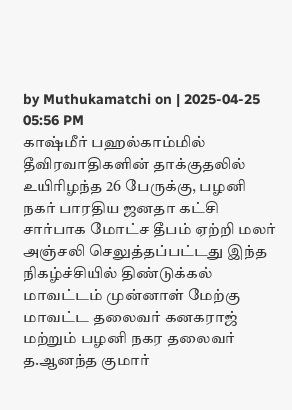by Muthukamatchi on | 2025-04-25 05:56 PM
காஷ்மீர் பஹல்காம்மில் தீவிரவாதிகளின் தாக்குதலில் உயிரிழந்த 26 பேருக்கு, பழனி நகர் பாரதிய ஜனதா கட்சி சார்பாக மோட்ச தீபம் ஏற்றி மலர் அஞ்சலி செலுத்தப்பட்டது இந்த நிகழ்ச்சியில் திண்டுக்கல் மாவட்டம் முன்னாள் மேற்கு மாவட்ட தலைவர் கனகராஜ் மற்றும் பழனி நகர தலைவர் த.ஆனந்த குமார்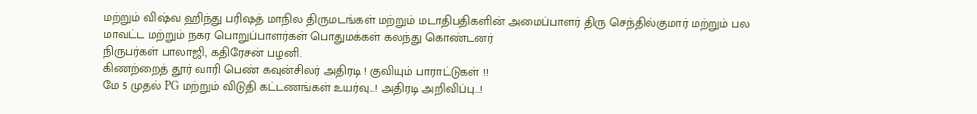மற்றும் விஷ்வ ஹிந்து பரிஷத் மாநில திருமடங்கள் மற்றும் மடாதிபதிகளின் அமைப்பாளர் திரு செந்தில்குமார் மற்றும் பல மாவட்ட மற்றும் நகர பொறுப்பாளர்கள் பொதுமக்கள் கலந்து கொண்டனர்
நிருபர்கள் பாலாஜி, கதிரேசன் பழனி.
கிணற்றைத் தூர் வாரி பெண் கவுன்சிலர் அதிரடி ! குவியும் பாராட்டுகள் !!
மே 5 முதல் PG மற்றும் விடுதி கட்டணங்கள் உயர்வு...! அதிரடி அறிவிப்பு...!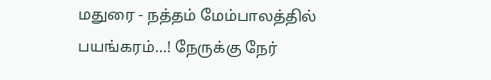மதுரை - நத்தம் மேம்பாலத்தில் பயங்கரம்...! நேருக்கு நேர்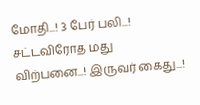மோதி...! 3 பேர் பலி...!
சட்டவிரோத மது விற்பனை...! இருவர் கைது...!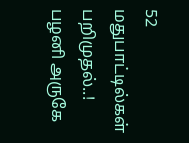52 மதுபாட்டில்கள் பறிமுதல்..!
பழனி அருகே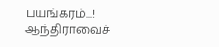பயங்கரம்...! ஆந்திராவைச்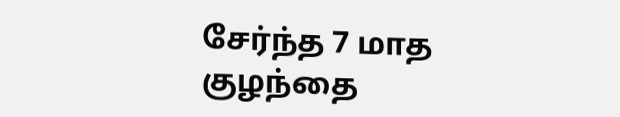சேர்ந்த 7 மாத குழந்தை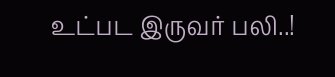உட்பட இருவர் பலி..!